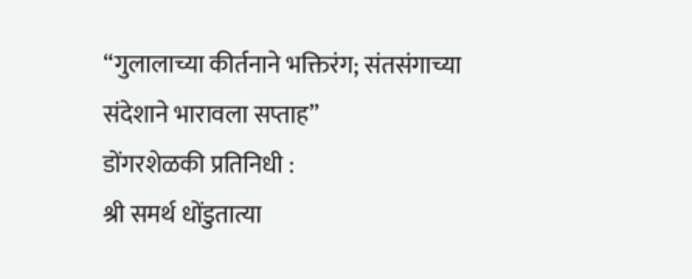“गुलालाच्या कीर्तनाने भक्तिरंग; संतसंगाच्या संदेशाने भारावला सप्ताह”
डोंगरशेळकी प्रतिनिधी :
श्री समर्थ धोंडुतात्या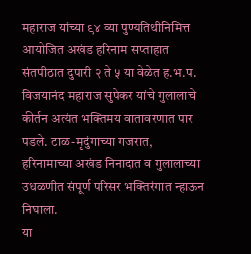महाराज यांच्या ९४ व्या पुण्यतिथीनिमित्त आयोजित अखंड हरिनाम सप्ताहात संतपीठात दुपारी २ ते ५ या वेळेत ह.भ.प. विजयानंद महाराज सुपेकर यांचे गुलालाचे कीर्तन अत्यंत भक्तिमय वातावरणात पार पडले. टाळ-मृदुंगाच्या गजरात, हरिनामाच्या अखंड निनादात व गुलालाच्या उधळणीत संपूर्ण परिसर भक्तिरंगात न्हाऊन निघाला.
या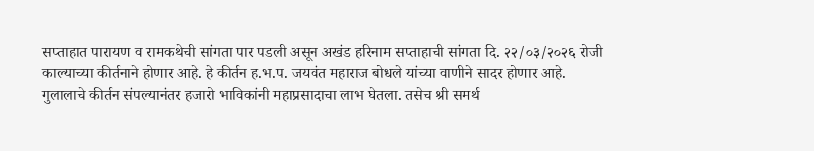सप्ताहात पारायण व रामकथेची सांगता पार पडली असून अखंड हरिनाम सप्ताहाची सांगता दि. २२/०३/२०२६ रोजी काल्याच्या कीर्तनाने होणार आहे. हे कीर्तन ह.भ.प. जयवंत महाराज बोधले यांच्या वाणीने सादर होणार आहे.
गुलालाचे कीर्तन संपल्यानंतर हजारो भाविकांनी महाप्रसादाचा लाभ घेतला. तसेच श्री समर्थ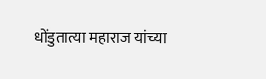धोंडुतात्या महाराज यांच्या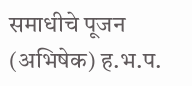समाधीचे पूजन (अभिषेक) ह.भ.प.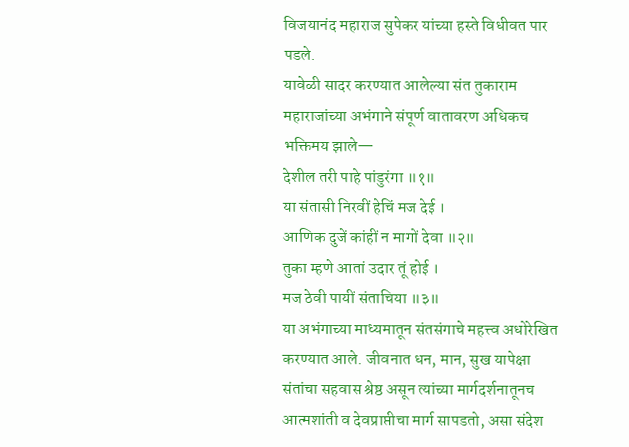विजयानंद महाराज सुपेकर यांच्या हस्ते विधीवत पार पडले.
यावेळी सादर करण्यात आलेल्या संत तुकाराम महाराजांच्या अभंगाने संपूर्ण वातावरण अधिकच भक्तिमय झाले—
देशील तरी पाहे पांडुरंगा ॥१॥
या संतासी निरवीं हेचिं मज देई ।
आणिक दुजें कांहीं न मागों देवा ॥२॥
तुका म्हणे आतां उदार तूं होई ।
मज ठेवी पायीं संताचिया ॥३॥
या अभंगाच्या माध्यमातून संतसंगाचे महत्त्व अधोरेखित करण्यात आले. जीवनात धन, मान, सुख यापेक्षा संतांचा सहवास श्रेष्ठ असून त्यांच्या मार्गदर्शनातूनच आत्मशांती व देवप्राप्तीचा मार्ग सापडतो, असा संदेश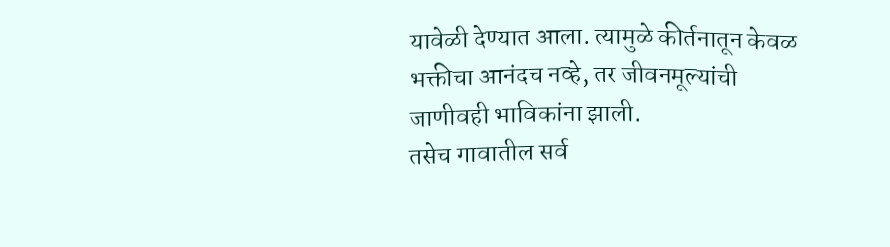यावेळी देण्यात आला. त्यामुळे कीर्तनातून केवळ भक्तीचा आनंदच नव्हे, तर जीवनमूल्यांची जाणीवही भाविकांना झाली.
तसेच गावातील सर्व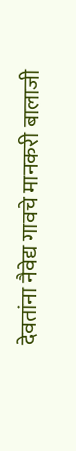देवतांना नैवेद्य गावचे मानकरी बालाजी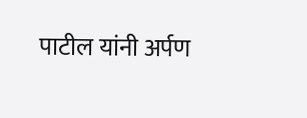पाटील यांनी अर्पण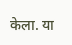केला. या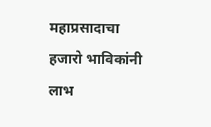महाप्रसादाचा हजारो भाविकांनी लाभ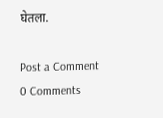घेतला.

Post a Comment
0 Comments